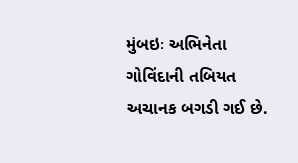મુંબઇઃ અભિનેતા ગોવિંદાની તબિયત અચાનક બગડી ગઈ છે.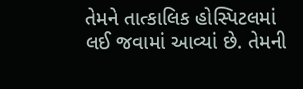તેમને તાત્કાલિક હોસ્પિટલમાં લઈ જવામાં આવ્યાં છે. તેમની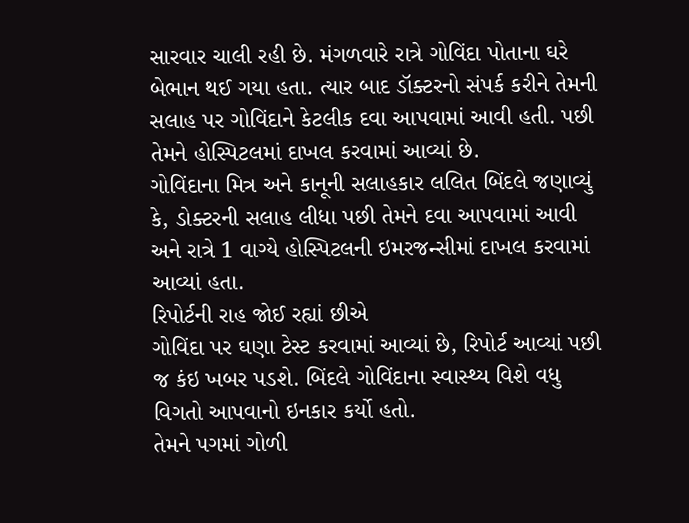સારવાર ચાલી રહી છે. મંગળવારે રાત્રે ગોવિંદા પોતાના ઘરે બેભાન થઈ ગયા હતા. ત્યાર બાદ ડૉક્ટરનો સંપર્ક કરીને તેમની સલાહ પર ગોવિંદાને કેટલીક દવા આપવામાં આવી હતી. પછી તેમને હોસ્પિટલમાં દાખલ કરવામાં આવ્યાં છે.
ગોવિંદાના મિત્ર અને કાનૂની સલાહકાર લલિત બિંદલે જણાવ્યું કે, ડોક્ટરની સલાહ લીધા પછી તેમને દવા આપવામાં આવી અને રાત્રે 1 વાગ્યે હોસ્પિટલની ઇમરજન્સીમાં દાખલ કરવામાં આવ્યાં હતા.
રિપોર્ટની રાહ જોઈ રહ્યાં છીએ
ગોવિંદા પર ઘણા ટેસ્ટ કરવામાં આવ્યાં છે, રિપોર્ટ આવ્યાં પછી જ કંઇ ખબર પડશે. બિંદલે ગોવિંદાના સ્વાસ્થ્ય વિશે વધુ વિગતો આપવાનો ઇનકાર કર્યો હતો.
તેમને પગમાં ગોળી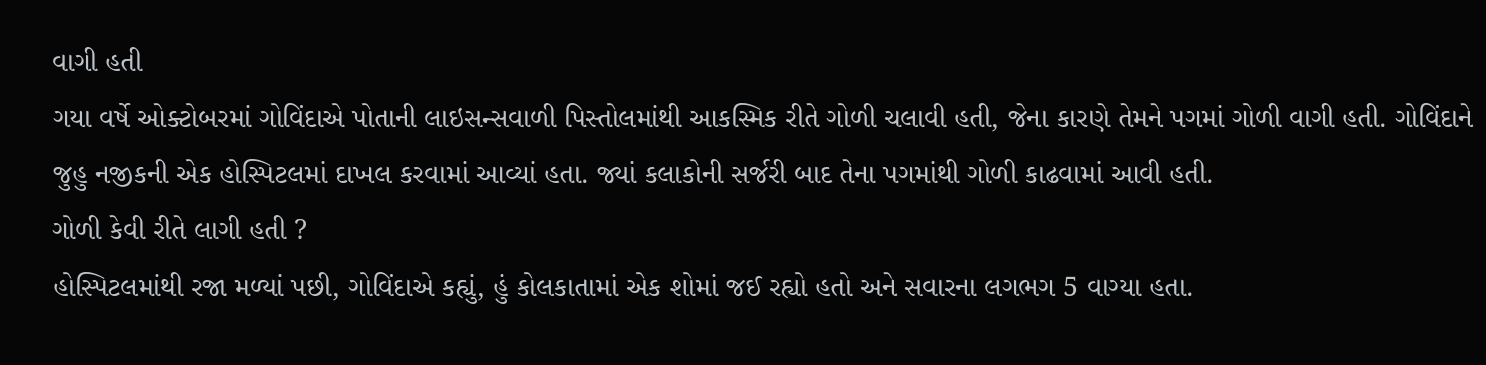વાગી હતી
ગયા વર્ષે ઓક્ટોબરમાં ગોવિંદાએ પોતાની લાઇસન્સવાળી પિસ્તોલમાંથી આકસ્મિક રીતે ગોળી ચલાવી હતી, જેના કારણે તેમને પગમાં ગોળી વાગી હતી. ગોવિંદાને જુહુ નજીકની એક હોસ્પિટલમાં દાખલ કરવામાં આવ્યાં હતા. જ્યાં કલાકોની સર્જરી બાદ તેના પગમાંથી ગોળી કાઢવામાં આવી હતી.
ગોળી કેવી રીતે લાગી હતી ?
હોસ્પિટલમાંથી રજા મળ્યાં પછી, ગોવિંદાએ કહ્યું, હું કોલકાતામાં એક શોમાં જઈ રહ્યો હતો અને સવારના લગભગ 5 વાગ્યા હતા.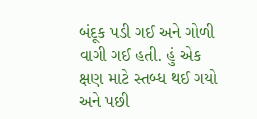બંદૂક પડી ગઈ અને ગોળી વાગી ગઈ હતી. હું એક ક્ષણ માટે સ્તબ્ધ થઈ ગયો અને પછી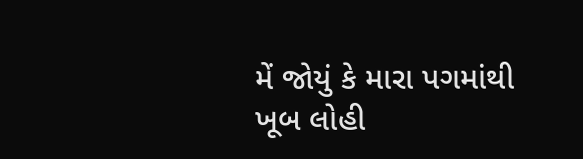મેં જોયું કે મારા પગમાંથી ખૂબ લોહી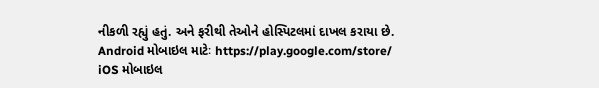નીકળી રહ્યું હતું. અને ફરીથી તેઓને હોસ્પિટલમાં દાખલ કરાયા છે.
Android મોબાઇલ માટેઃ https://play.google.com/store/
iOS મોબાઇલ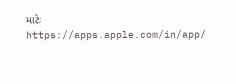માટેઃ https://apps.apple.com/in/app/